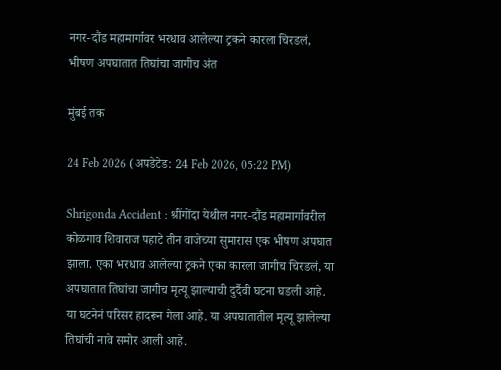नगर-दौंड महामार्गावर भरधाव आलेल्या ट्रकने कारला चिरडलं, भीषण अपघातात तिघांचा जागीच अंत

मुंबई तक

24 Feb 2026 (अपडेटेड: 24 Feb 2026, 05:22 PM)

Shrigonda Accident : श्रींगोंदा येथील नगर-दौंड महामार्गावरील कोळगाव शिवाराज पहाटे तीन वाजेच्या सुमारास एक भीषण अपघात झाला. एका भरधाव आलेल्या ट्रकने एका कारला जागीच चिरडलं, या अपघातात तिघांचा जागीच मृत्यू झाल्याची दुर्दैवी घटना घडली आहे. या घटनेनं परिसर हादरून गेला आहे. या अपघातातील मृत्यू झालेल्या तिघांची नावे समोर आली आहे.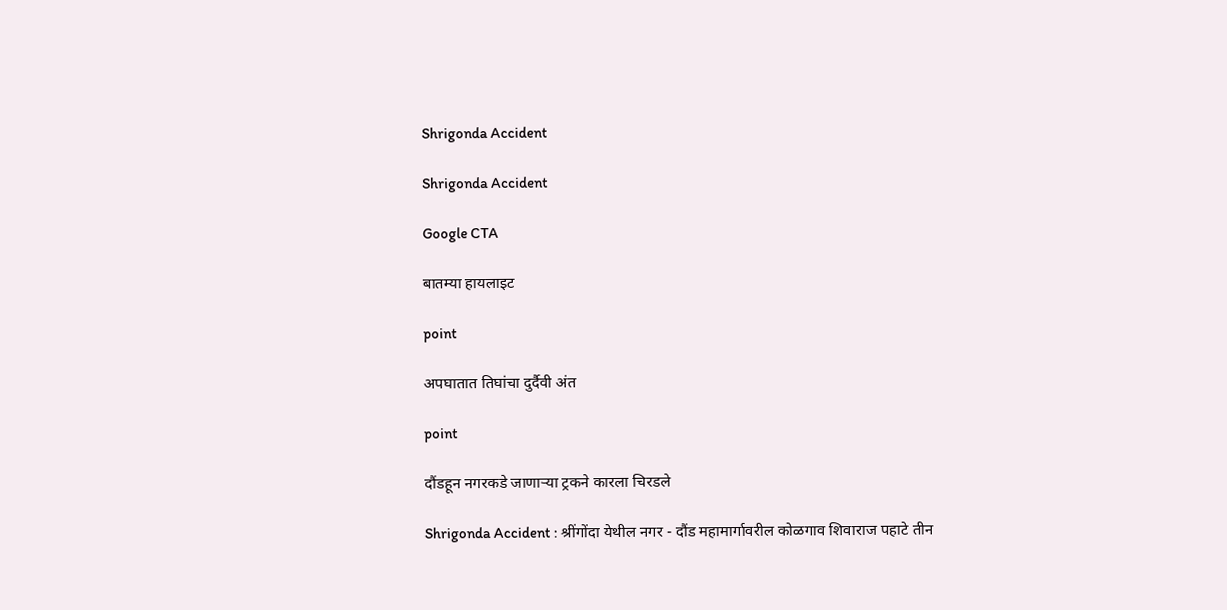Shrigonda Accident

Shrigonda Accident

Google CTA

बातम्या हायलाइट

point

अपघातात तिघांचा दुर्दैवी अंत

point

दौंडहून नगरकडे जाणाऱ्या ट्रकने कारला चिरडले

Shrigonda Accident : श्रींगोंदा येथील नगर - दौंड महामार्गावरील कोळगाव शिवाराज पहाटे तीन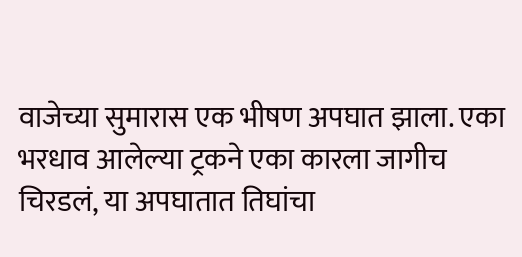वाजेच्या सुमारास एक भीषण अपघात झाला. एका भरधाव आलेल्या ट्रकने एका कारला जागीच चिरडलं, या अपघातात तिघांचा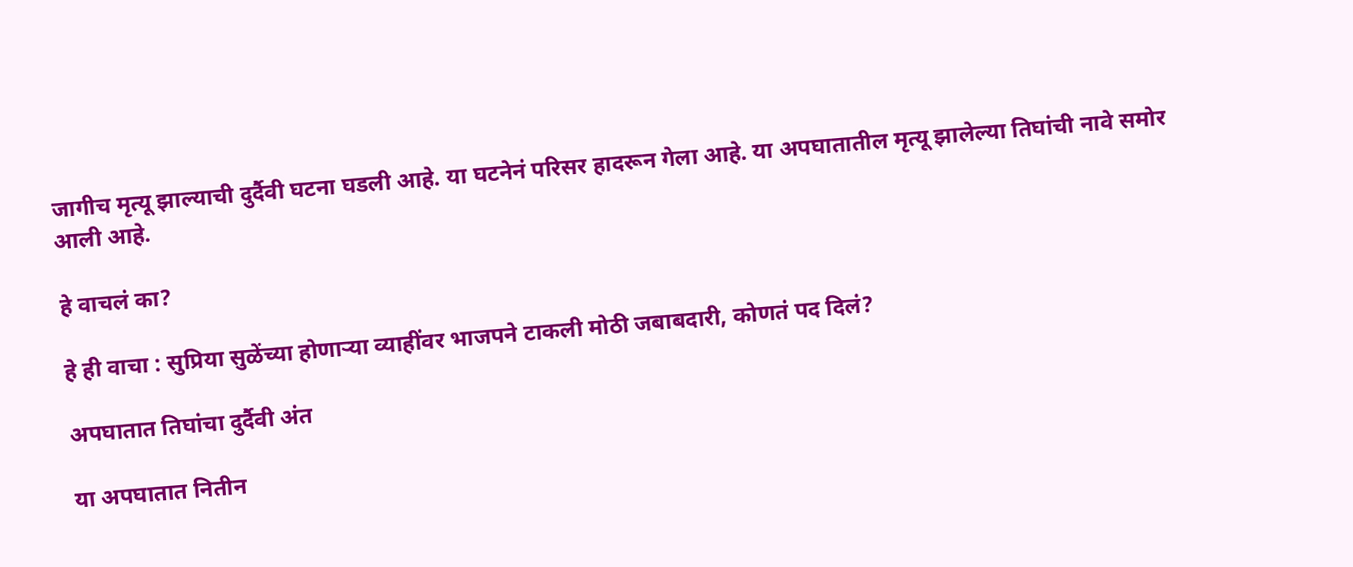जागीच मृत्यू झाल्याची दुर्दैवी घटना घडली आहे. या घटनेनं परिसर हादरून गेला आहे. या अपघातातील मृत्यू झालेल्या तिघांची नावे समोर आली आहे.

हे वाचलं का?

हे ही वाचा : सुप्रिया सुळेंच्या होणाऱ्या व्याहींवर भाजपने टाकली मोठी जबाबदारी, कोणतं पद दिलं?

अपघातात तिघांचा दुर्दैवी अंत

या अपघातात नितीन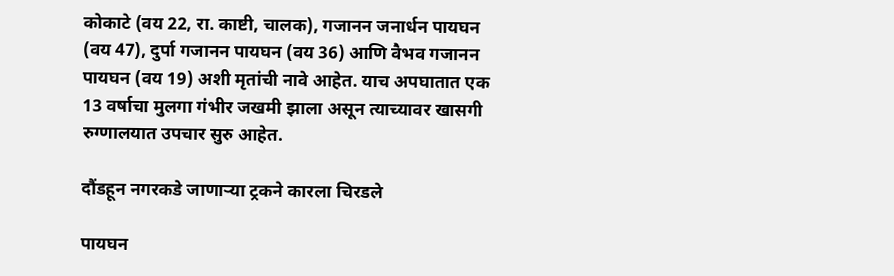कोकाटे (वय 22, रा. काष्टी, चालक), गजानन जनार्धन पायघन (वय 47), दुर्पा गजानन पायघन (वय 36) आणि वैभव गजानन पायघन (वय 19) अशी मृतांची नावे आहेत. याच अपघातात एक 13 वर्षाचा मुलगा गंभीर जखमी झाला असून त्याच्यावर खासगी रुग्णालयात उपचार सुरु आहेत.

दौंडहून नगरकडे जाणाऱ्या ट्रकने कारला चिरडले

पायघन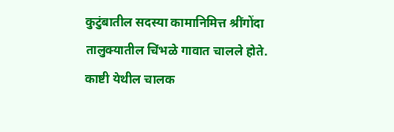कुटुंबातील सदस्या कामानिमित्त श्रींगोंदा तालुक्यातील चिंभळे गावात चालले होते. काष्टी येथील चालक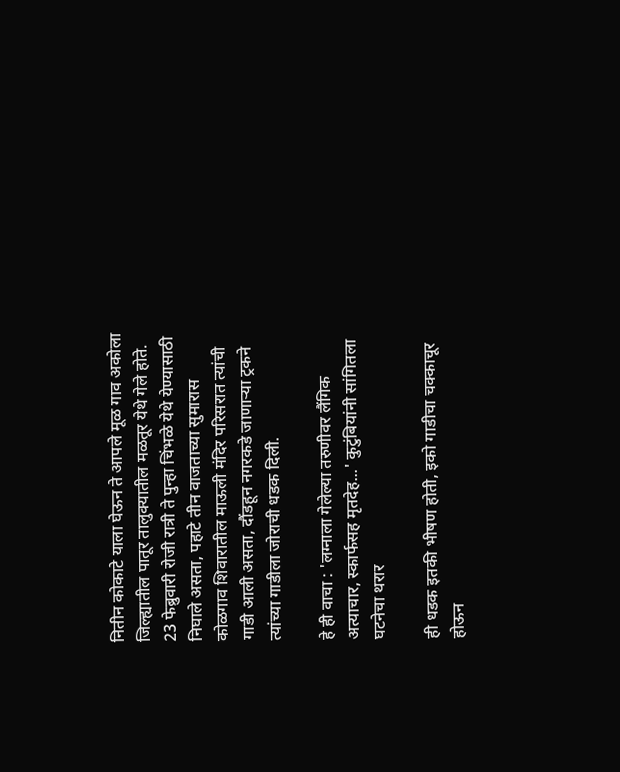नितीन कोकाटे याला घेऊन ते आपले मूळ गाव अकोला जिल्ह्यातील पातूर तालुक्यातील मळतूर येथे गेले होते. 23 फेब्रुवारी रोजी रात्री ते पुन्हा चिंभळे येथे येण्यासाठी निघाले असता, पहाटे तीन वाजताच्या सुमारास कोळगाव शिवारातील माऊली मंदिर परिसरात त्यांची गाडी आली असता, दौंडहून नगरकडे जाणाऱ्या ट्रकने त्यांच्या गाडीला जोराची धडक दिली.

हे ही वाचा : 'लग्नाला गेलेल्या तरुणीवर लैंगिक अत्याचार, स्कार्फसह मृतदेह...' कुटुंबियांनी सांगितला घटनेचा थरार

ही धडक इतकी भीषण होती, इको गाडीचा चक्काचूर होऊन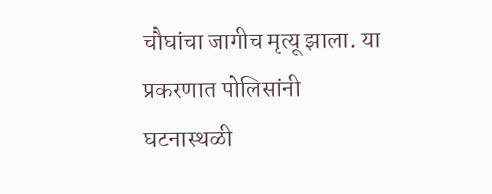चौघांचा जागीच मृत्यू झाला. या प्रकरणात पोलिसांनी घटनास्थळी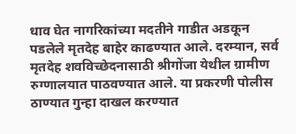धाव घेत नागरिकांच्या मदतीने गाडीत अडकून पडलेले मृतदेह बाहेर काढण्यात आले. दरम्यान, सर्व मृतदेह शवविच्छेदनासाठी श्रीगोंजा येथील ग्रामीण रुग्णालयात पाठवण्यात आले. या प्रकरणी पोलीस ठाण्यात गुन्हा दाखल करण्यात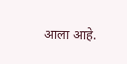आला आहे.